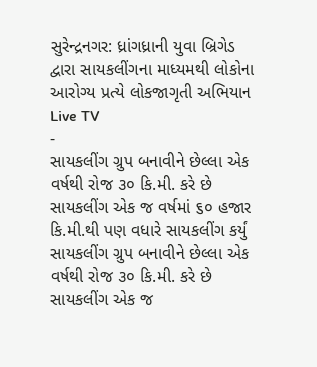સુરેન્દ્રનગર: ધ્રાંગધ્રાની યુવા બ્રિગેડ દ્વારા સાયકલીંગના માધ્યમથી લોકોના આરોગ્ય પ્રત્યે લોકજાગૃતી અભિયાન
Live TV
-
સાયકલીંગ ગ્રુપ બનાવીને છેલ્લા એક વર્ષથી રોજ ૩૦ કિ.મી. કરે છે સાયકલીંગ એક જ વર્ષમાં ૬૦ હજાર કિ.મી.થી પણ વધારે સાયકલીંગ કર્યું
સાયકલીંગ ગ્રુપ બનાવીને છેલ્લા એક વર્ષથી રોજ ૩૦ કિ.મી. કરે છે સાયકલીંગ એક જ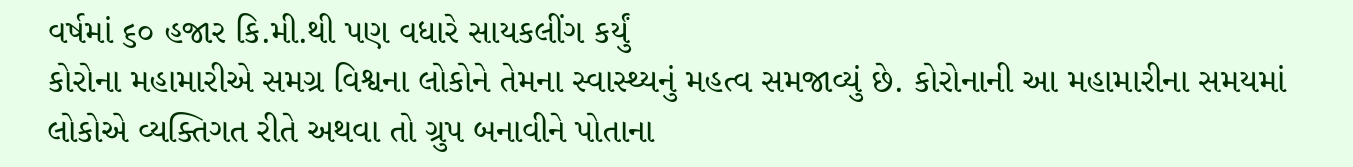વર્ષમાં ૬૦ હજાર કિ.મી.થી પણ વધારે સાયકલીંગ કર્યું
કોરોના મહામારીએ સમગ્ર વિશ્વના લોકોને તેમના સ્વાસ્થ્યનું મહત્વ સમજાવ્યું છે. કોરોનાની આ મહામારીના સમયમાં લોકોએ વ્યક્તિગત રીતે અથવા તો ગ્રુપ બનાવીને પોતાના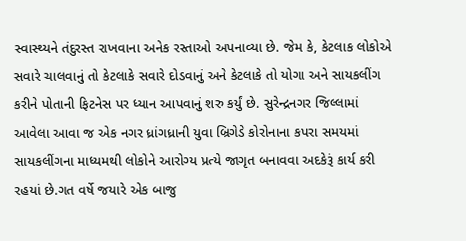સ્વાસ્થ્યને તંદુરસ્ત રાખવાના અનેક રસ્તાઓ અપનાવ્યા છે. જેમ કે, કેટલાક લોકોએ સવારે ચાલવાનું તો કેટલાકે સવારે દોડવાનું અને કેટલાકે તો યોગા અને સાયકલીંગ કરીને પોતાની ફિટનેસ પર ધ્યાન આપવાનું શરુ કર્યું છે. સુરેન્દ્રનગર જિલ્લામાં આવેલા આવા જ એક નગર ધ્રાંગધ્રાની યુવા બ્રિગેડે કોરોનાના કપરા સમયમાં સાયકલીંગના માધ્યમથી લોકોને આરોગ્ય પ્રત્યે જાગૃત બનાવવા અદકેરૂં કાર્ય કરી રહયાં છે.ગત વર્ષે જયારે એક બાજુ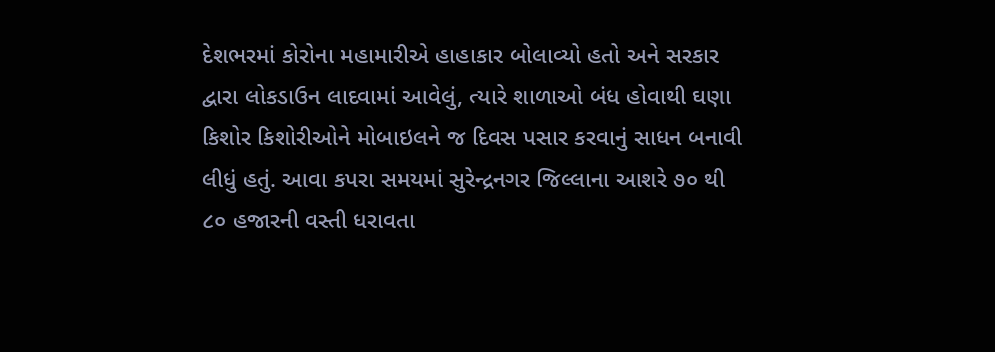દેશભરમાં કોરોના મહામારીએ હાહાકાર બોલાવ્યો હતો અને સરકાર દ્વારા લોકડાઉન લાદવામાં આવેલું, ત્યારે શાળાઓ બંધ હોવાથી ઘણા કિશોર કિશોરીઓને મોબાઇલને જ દિવસ પસાર કરવાનું સાધન બનાવી લીધું હતું. આવા કપરા સમયમાં સુરેન્દ્રનગર જિલ્લાના આશરે ૭૦ થી ૮૦ હજારની વસ્તી ધરાવતા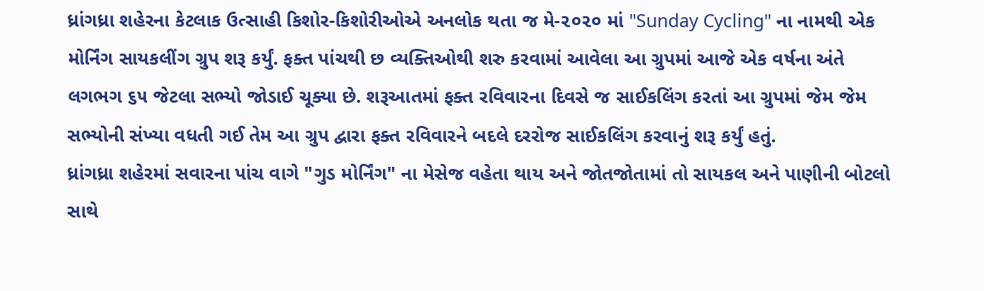ધ્રાંગધ્રા શહેરના કેટલાક ઉત્સાહી કિશોર-કિશોરીઓએ અનલોક થતા જ મે-૨૦૨૦ માં "Sunday Cycling" ના નામથી એક મોર્નિંગ સાયકલીંગ ગ્રુપ શરૂ કર્યું. ફક્ત પાંચથી છ વ્યક્તિઓથી શરુ કરવામાં આવેલા આ ગ્રુપમાં આજે એક વર્ષના અંતે લગભગ ૬૫ જેટલા સભ્યો જોડાઈ ચૂક્યા છે. શરૂઆતમાં ફક્ત રવિવારના દિવસે જ સાઈકલિંગ કરતાં આ ગ્રુપમાં જેમ જેમ સભ્યોની સંખ્યા વધતી ગઈ તેમ આ ગ્રુપ દ્વારા ફક્ત રવિવારને બદલે દરરોજ સાઈકલિંગ કરવાનું શરૂ કર્યું હતું.
ધ્રાંગધ્રા શહેરમાં સવારના પાંચ વાગે "ગુડ મોર્નિંગ" ના મેસેજ વહેતા થાય અને જોતજોતામાં તો સાયકલ અને પાણીની બોટલો સાથે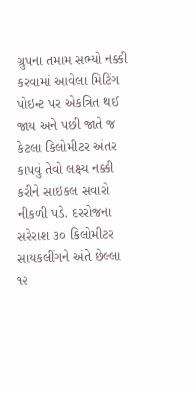ગ્રુપના તમામ સભ્યો નક્કી કરવામાં આવેલા મિટિંગ પોઇન્ટ પર એકત્રિત થઈ જાય અને પછી જાતે જ કેટલા કિલોમીટર અંતર કાપવું તેવો લક્ષ્ય નક્કી કરીને સાઇકલ સવારો નીકળી પડે. દરરોજના સરેરાશ ૩૦ કિલોમીટર સાયકલીંગને અંતે છેલ્લા ૧૨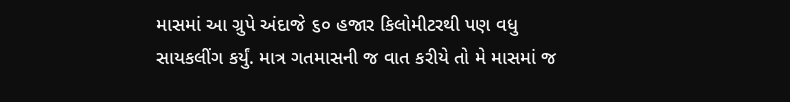માસમાં આ ગ્રુપે અંદાજે ૬૦ હજાર કિલોમીટરથી પણ વધુ સાયકલીંગ કર્યું. માત્ર ગતમાસની જ વાત કરીયે તો મે માસમાં જ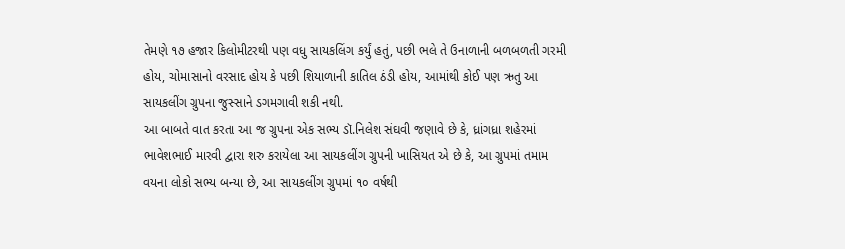તેમણે ૧૭ હજાર કિલોમીટરથી પણ વધુ સાયકલિંગ કર્યું હતું, પછી ભલે તે ઉનાળાની બળબળતી ગરમી હોય, ચોમાસાનો વરસાદ હોય કે પછી શિયાળાની કાતિલ ઠંડી હોય, આમાંથી કોઈ પણ ઋતુ આ સાયકલીંગ ગ્રુપના જુસ્સાને ડગમગાવી શકી નથી.
આ બાબતે વાત કરતા આ જ ગ્રુપના એક સભ્ય ડૉ.નિલેશ સંઘવી જણાવે છે કે, ધ્રાંગધ્રા શહેરમાં ભાવેશભાઈ મારવી દ્વારા શરુ કરાયેલા આ સાયકલીંગ ગ્રુપની ખાસિયત એ છે કે, આ ગ્રુપમાં તમામ વયના લોકો સભ્ય બન્યા છે, આ સાયકલીંગ ગ્રુપમાં ૧૦ વર્ષથી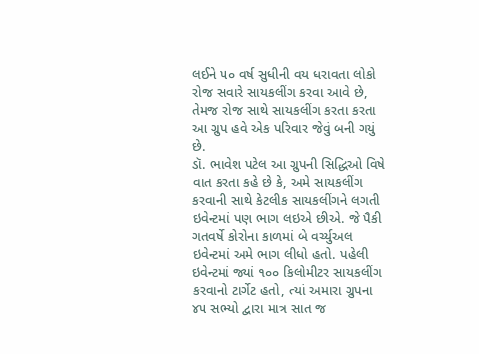લઈને ૫૦ વર્ષ સુધીની વય ધરાવતા લોકો રોજ સવારે સાયકલીંગ કરવા આવે છે, તેમજ રોજ સાથે સાયકલીંગ કરતા કરતા આ ગ્રુપ હવે એક પરિવાર જેવું બની ગયું છે.
ડૉ. ભાવેશ પટેલ આ ગ્રુપની સિદ્ધિઓ વિષે વાત કરતા કહે છે કે, અમે સાયકલીંગ કરવાની સાથે કેટલીક સાયકલીંગને લગતી ઇવેન્ટમાં પણ ભાગ લઇએ છીએ. જે પૈકી ગતવર્ષે કોરોના કાળમાં બે વર્ચ્યુઅલ ઇવેન્ટમાં અમે ભાગ લીધો હતો. પહેલી ઇવેન્ટમાં જ્યાં ૧૦૦ કિલોમીટર સાયકલીંગ કરવાનો ટાર્ગેટ હતો, ત્યાં અમારા ગ્રુપના ૪૫ સભ્યો દ્વારા માત્ર સાત જ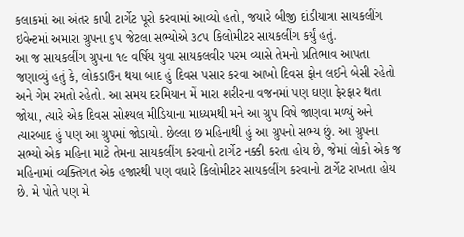કલાકમાં આ અંતર કાપી ટાર્ગેટ પૂરો કરવામાં આવ્યો હતો, જયારે બીજી દાંડીયાત્રા સાયકલીંગ ઇવેન્ટમાં અમારા ગ્રુપના ૬૫ જેટલા સભ્યોએ ૩૮૫ કિલોમીટર સાયકલીંગ કર્યું હતું.
આ જ સાયકલીંગ ગ્રુપના ૧૯ વર્ષિય યુવા સાયકલવીર પરમ વ્યાસે તેમનો પ્રતિભાવ આપતા જણાવ્યું હતું કે, લોકડાઉન થયા બાદ હું દિવસ પસાર કરવા આખો દિવસ ફોન લઈને બેસી રહેતો અને ગેમ રમતો રહેતો. આ સમય દરમિયાન મેં મારા શરીરના વજનમાં પણ ઘણા ફેરફાર થતા જોયા, ત્યારે એક દિવસ સોશ્યલ મીડિયાના માધ્યમથી મને આ ગ્રુપ વિષે જાણવા મળ્યું અને ત્યારબાદ હું પણ આ ગ્રુપમાં જોડાયો. છેલ્લા છ મહિનાથી હું આ ગ્રુપનો સભ્ય છું. આ ગ્રુપના સભ્યો એક મહિના માટે તેમના સાયકલીંગ કરવાનો ટાર્ગેટ નક્કી કરતા હોય છે, જેમાં લોકો એક જ મહિનામાં વ્યક્તિગત એક હજારથી પણ વધારે કિલોમીટર સાયકલીંગ કરવાનો ટાર્ગેટ રાખતા હોય છે. મે પોતે પણ મે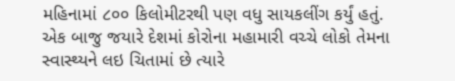મહિનામાં ૮૦૦ કિલોમીટરથી પણ વધુ સાયકલીંગ કર્યું હતું.
એક બાજુ જયારે દેશમાં કોરોના મહામારી વચ્ચે લોકો તેમના સ્વાસ્થ્યને લઇ ચિતામાં છે ત્યારે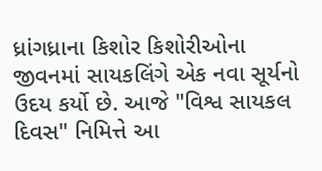ધ્રાંગધ્રાના કિશોર કિશોરીઓના જીવનમાં સાયકલિંગે એક નવા સૂર્યનો ઉદય કર્યો છે. આજે "વિશ્વ સાયકલ દિવસ" નિમિત્તે આ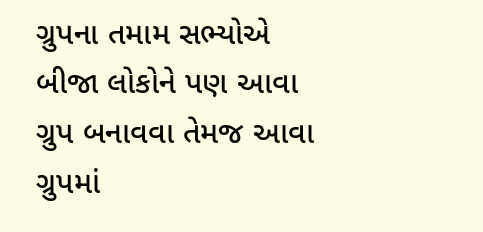ગ્રુપના તમામ સભ્યોએ બીજા લોકોને પણ આવા ગ્રુપ બનાવવા તેમજ આવા ગ્રુપમાં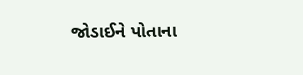જોડાઈને પોતાના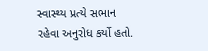સ્વાસ્થ્ય પ્રત્યે સભાન રહેવા અનુરોધ કર્યો હતો.